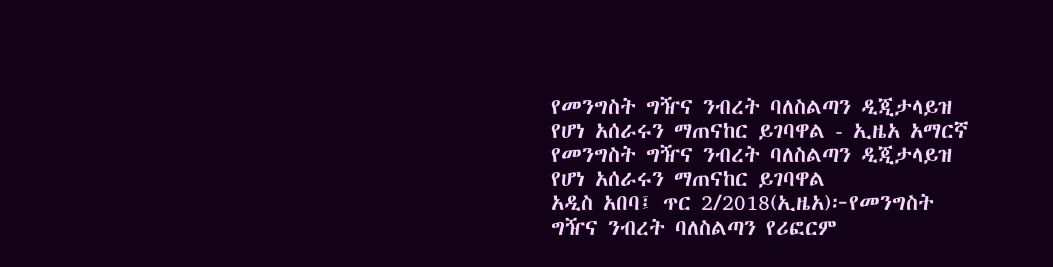የመንግስት ግዥና ንብረት ባለስልጣን ዲጂታላይዝ የሆነ አሰራሩን ማጠናከር ይገባዋል - ኢዜአ አማርኛ
የመንግስት ግዥና ንብረት ባለስልጣን ዲጂታላይዝ የሆነ አሰራሩን ማጠናከር ይገባዋል
አዲስ አበባ፤ ጥር 2/2018(ኢዜአ)፦የመንግስት ግዥና ንብረት ባለስልጣን የሪፎርም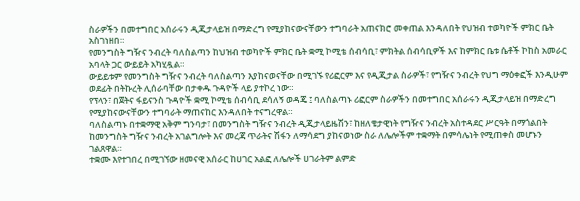ስራዎችን በመተግበር አሰራሩን ዲጂታላይዝ በማድረግ የሚያከናውናቸውን ተግባራት አጠናክሮ መቀጠል እንዳለበት የህዝብ ተወካዮች ምክር ቤት አስገነዘበ።
የመንግስት ግዥና ንብረት ባለስልጣን ከህዝብ ተወካዮች ምክር ቤት ቋሚ ኮሚቴ ሰብሳቢ፣ ምክትል ሰብሳቢዎች እና ከምክር ቤቱ ሴቶች ኮከስ አመራር አባላት ጋር ውይይት አካሂዷል።
ውይይቱም የመንግስት ግዥና ንብረት ባለስልጣን እያከናወናቸው በሚገኙ የሪፎርም እና የዲጂታል ስራዎች፣ የግዥና ንብረት የህግ ማዕቀፎች እንዲሁም ወደፊት በትኩረት ሊሰራባቸው በታቀዱ ጉዳዮች ላይ ያተኮረ ነው።
የፕላን፣ በጀትና ፋይናንስ ጉዳዮች ቋሚ ኮሚቴ ሰብሳቢ ደሳለኝ ወዳጄ ፤ ባለስልጣኑ ሪፎርም ስራዎችን በመተግበር አሰራሩን ዲጂታላይዝ በማድረግ የሚያከናውናቸውን ተግባራት ማጠናከር እንዳለበት ተናግረዋል።
ባለስልጣኑ በተቋማዊ አቅም ግንባታ፣ በመንግስት ግዥና ንብረት ዲጂታላይዜሽን፣ ከዘለቄታዊነት የግዥና ንብረት አስተዳደር ሥርዓት በማጎልበት ከመንግስት ግዥና ንብረት አገልግሎት እና መረጃ ጥራትና ሽፋን ለማሳደግ ያከናወነው ስራ ለሌሎችም ተቋማት በምሳሌነት የሚጠቀስ መሆኑን ገልጸዋል።
ተቋሙ እየተገበረ በሚገኘው ዘመናዊ አሰራር ከሀገር አልፎ ለሌሎች ሀገራትም ልምድ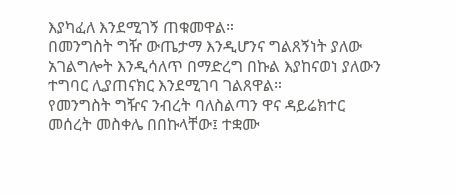እያካፈለ እንደሚገኝ ጠቁመዋል።
በመንግስት ግዥ ውጤታማ እንዲሆንና ግልጸኝነት ያለው አገልግሎት እንዲሳለጥ በማድረግ በኩል እያከናወነ ያለውን ተግባር ሊያጠናክር እንደሚገባ ገልጸዋል።
የመንግስት ግዥና ንብረት ባለስልጣን ዋና ዳይሬክተር መሰረት መስቀሌ በበኩላቸው፤ ተቋሙ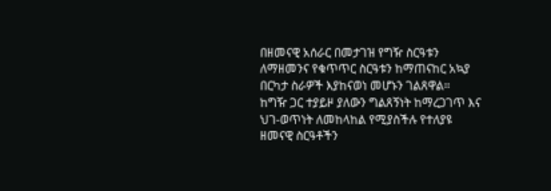በዘመናዊ አሰራር በመታገዝ የግዥ ስርዓቱን ለማዘመንና የቁጥጥር ስርዓቱን ከማጠናከር አኳያ በርካታ ስራዎች እያከናወነ መሆኑን ገልጸዋል።
ከግዥ ጋር ተያይዞ ያለውን ግልጸኝነት ከማረጋገጥ እና ህገ-ወጥነት ለመከላከል የሚያስችሉ የተለያዩ ዘመናዊ ስርዓቶችን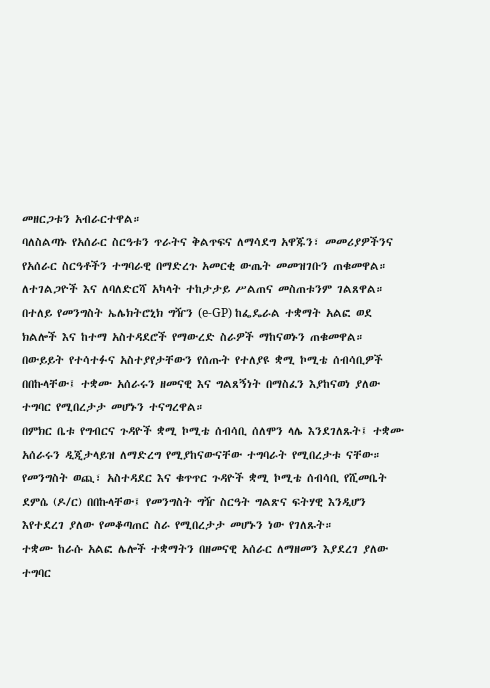መዘርጋቱን አብራርተዋል።
ባለስልጣኑ የአሰራር ስርዓቱን ጥራትና ቅልጥፍና ለማሳደግ አዋጁን፣ መመሪያዎችንና የአሰራር ስርዓቶችን ተግባራዊ በማድረጉ አመርቂ ውጤት መመዝገቡን ጠቁመዋል።
ለተገልጋዮች እና ለባለድርሻ አካላት ተከታታይ ሥልጠና መስጠቱንም ገልጸዋል።
በተለይ የመንግስት ኤሌክትሮኒክ ግዥን (e-GP) ከፌዴራል ተቋማት አልፎ ወደ ክልሎች እና ከተማ አስተዳደሮች የማውረድ ስራዎች ማከናወኑን ጠቁመዋል።
በውይይት የተሳተፉና አስተያየታቸውን የሰጡት የተለያዩ ቋሚ ኮሚቴ ሰብሳቢዎች በበኩላቸው፤ ተቋሙ አሰራሩን ዘመናዊ እና ግልጸኝነት በማስፈን እያከናወነ ያለው ተግባር የሚበረታታ መሆኑን ተናግረዋል።
በምክር ቤቱ የግብርና ጉዳዮች ቋሚ ኮሚቴ ሰብሳቢ ሰለሞን ላሌ እንደገለጹት፤ ተቋሙ አሰራሩን ዲጂታላይዝ ለማድረግ የሚያከናውናቸው ተግባራት የሚበረታቱ ናቸው።
የመንግስት ወጪ፣ አስተዳደር እና ቁጥጥር ጉዳዮች ቋሚ ኮሚቴ ሰብሳቢ የሺመቤት ደምሴ (ዶ/ር) በበኩላቸው፤ የመንግስት ግዥ ስርዓት ግልጽና ፍትሃዊ እንዲሆን እየተደረገ ያለው የመቆጣጠር ስራ የሚበረታታ መሆኑን ነው የገለጹት።
ተቋሙ ከራሱ አልፎ ሌሎች ተቋማትን በዘመናዊ አሰራር ለማዘመን እያደረገ ያለው ተግባር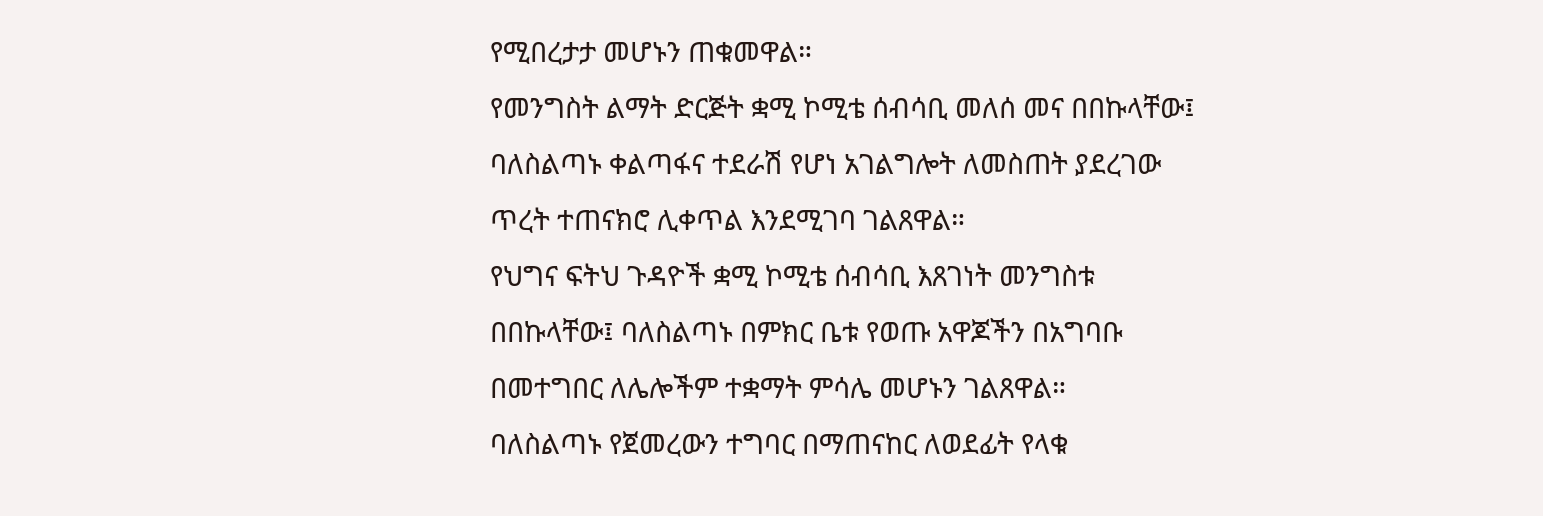የሚበረታታ መሆኑን ጠቁመዋል።
የመንግስት ልማት ድርጅት ቋሚ ኮሚቴ ሰብሳቢ መለሰ መና በበኩላቸው፤ ባለስልጣኑ ቀልጣፋና ተደራሽ የሆነ አገልግሎት ለመስጠት ያደረገው ጥረት ተጠናክሮ ሊቀጥል እንደሚገባ ገልጸዋል።
የህግና ፍትህ ጉዳዮች ቋሚ ኮሚቴ ሰብሳቢ እጸገነት መንግስቱ በበኩላቸው፤ ባለስልጣኑ በምክር ቤቱ የወጡ አዋጆችን በአግባቡ በመተግበር ለሌሎችም ተቋማት ምሳሌ መሆኑን ገልጸዋል።
ባለስልጣኑ የጀመረውን ተግባር በማጠናከር ለወደፊት የላቁ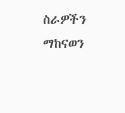ስራዎችን ማከናወን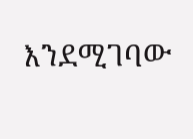እንደሚገባው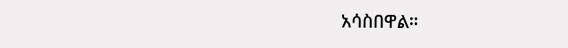አሳስበዋል።